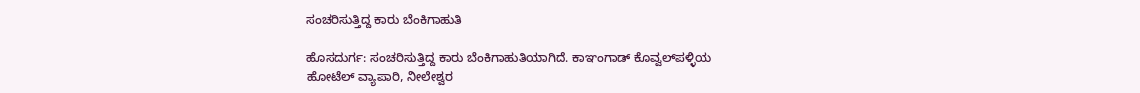ಸಂಚರಿಸುತ್ತಿದ್ದ ಕಾರು ಬೆಂಕಿಗಾಹುತಿ

ಹೊಸದುರ್ಗ: ಸಂಚರಿಸುತ್ತಿದ್ದ ಕಾರು ಬೆಂಕಿಗಾಹುತಿಯಾಗಿದೆ. ಕಾಞಂಗಾಡ್ ಕೊವ್ವಲ್‌ಪಳ್ಳಿಯ ಹೋಟೆಲ್ ವ್ಯಾಪಾರಿ, ನೀಲೇಶ್ವರ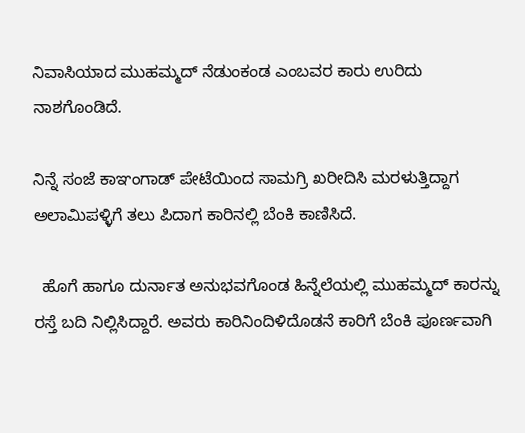ನಿವಾಸಿಯಾದ ಮುಹಮ್ಮದ್ ನೆಡುಂಕಂಡ ಎಂಬವರ ಕಾರು ಉರಿದು ನಾಶಗೊಂಡಿದೆ.

ನಿನ್ನೆ ಸಂಜೆ ಕಾಞಂಗಾಡ್ ಪೇಟೆಯಿಂದ ಸಾಮಗ್ರಿ ಖರೀದಿಸಿ ಮರಳುತ್ತಿದ್ದಾಗ ಅಲಾಮಿಪಳ್ಳಿಗೆ ತಲು ಪಿದಾಗ ಕಾರಿನಲ್ಲಿ ಬೆಂಕಿ ಕಾಣಿಸಿದೆ.

  ಹೊಗೆ ಹಾಗೂ ದುರ್ನಾತ ಅನುಭವಗೊಂಡ ಹಿನ್ನೆಲೆಯಲ್ಲಿ ಮುಹಮ್ಮದ್ ಕಾರನ್ನು ರಸ್ತೆ ಬದಿ ನಿಲ್ಲಿಸಿದ್ದಾರೆ. ಅವರು ಕಾರಿನಿಂದಿಳಿದೊಡನೆ ಕಾರಿಗೆ ಬೆಂಕಿ ಪೂರ್ಣವಾಗಿ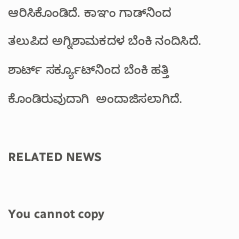ಆರಿಸಿಕೊಂಡಿದೆ. ಕಾಞಂ ಗಾಡ್‌ನಿಂದ ತಲುಪಿದ ಅಗ್ನಿಶಾಮಕದಳ ಬೆಂಕಿ ನಂದಿಸಿದೆ. ಶಾರ್ಟ್ ಸರ್ಕ್ಯೂಟ್‌ನಿಂದ ಬೆಂಕಿ ಹತ್ತಿ ಕೊಂಡಿರುವುದಾಗಿ  ಅಂದಾಜಿಸಲಾಗಿದೆ.

RELATED NEWS

You cannot copy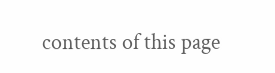contents of this page